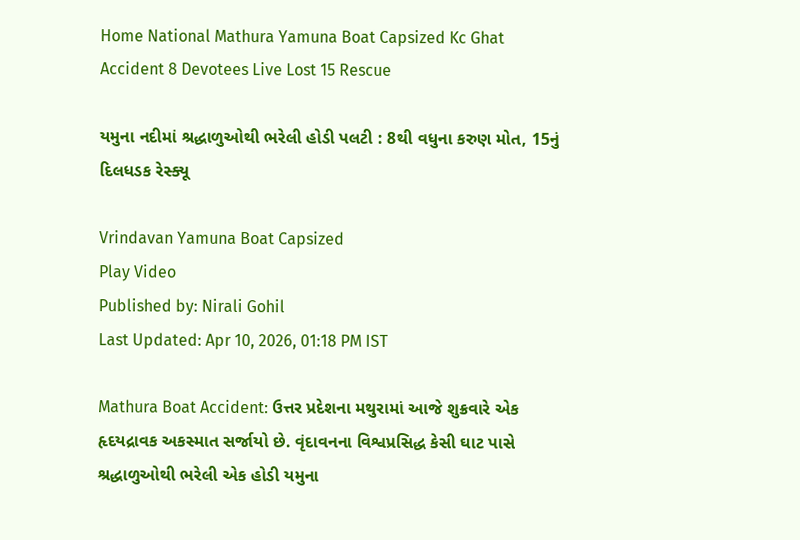Home National Mathura Yamuna Boat Capsized Kc Ghat Accident 8 Devotees Live Lost 15 Rescue

યમુના નદીમાં શ્રદ્ધાળુઓથી ભરેલી હોડી પલટી : 8થી વધુના કરુણ મોત, 15નું દિલધડક રેસ્ક્યૂ

Vrindavan Yamuna Boat Capsized
Play Video
Published by: Nirali Gohil
Last Updated: Apr 10, 2026, 01:18 PM IST

Mathura Boat Accident: ઉત્તર પ્રદેશના મથુરામાં આજે શુક્રવારે એક હૃદયદ્રાવક અકસ્માત સર્જાયો છે. વૃંદાવનના વિશ્વપ્રસિદ્ધ કેસી ઘાટ પાસે શ્રદ્ધાળુઓથી ભરેલી એક હોડી યમુના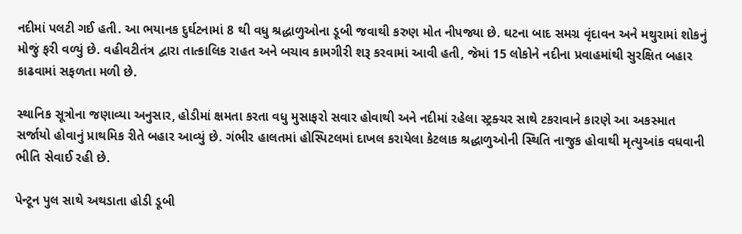નદીમાં પલટી ગઈ હતી. આ ભયાનક દુર્ઘટનામાં 8 થી વધુ શ્રદ્ધાળુઓના ડૂબી જવાથી કરુણ મોત નીપજ્યા છે. ઘટના બાદ સમગ્ર વૃંદાવન અને મથુરામાં શોકનું મોજું ફરી વળ્યું છે. વહીવટીતંત્ર દ્વારા તાત્કાલિક રાહત અને બચાવ કામગીરી શરૂ કરવામાં આવી હતી, જેમાં 15 લોકોને નદીના પ્રવાહમાંથી સુરક્ષિત બહાર કાઢવામાં સફળતા મળી છે.

સ્થાનિક સૂત્રોના જણાવ્યા અનુસાર, હોડીમાં ક્ષમતા કરતા વધુ મુસાફરો સવાર હોવાથી અને નદીમાં રહેલા સ્ટ્રક્ચર સાથે ટકરાવાને કારણે આ અકસ્માત સર્જાયો હોવાનું પ્રાથમિક રીતે બહાર આવ્યું છે. ગંભીર હાલતમાં હોસ્પિટલમાં દાખલ કરાયેલા કેટલાક શ્રદ્ધાળુઓની સ્થિતિ નાજુક હોવાથી મૃત્યુઆંક વધવાની ભીતિ સેવાઈ રહી છે.

પેન્ટૂન પુલ સાથે અથડાતા હોડી ડૂબી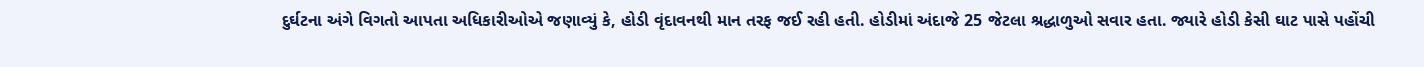દુર્ઘટના અંગે વિગતો આપતા અધિકારીઓએ જણાવ્યું કે, હોડી વૃંદાવનથી માન તરફ જઈ રહી હતી. હોડીમાં અંદાજે 25 જેટલા શ્રદ્ધાળુઓ સવાર હતા. જ્યારે હોડી કેસી ઘાટ પાસે પહોંચી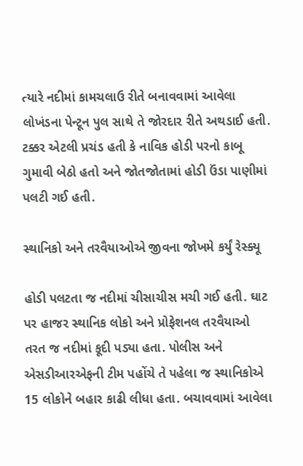ત્યારે નદીમાં કામચલાઉ રીતે બનાવવામાં આવેલા લોખંડના પેન્ટૂન પુલ સાથે તે જોરદાર રીતે અથડાઈ હતી. ટક્કર એટલી પ્રચંડ હતી કે નાવિક હોડી પરનો કાબૂ ગુમાવી બેઠો હતો અને જોતજોતામાં હોડી ઉંડા પાણીમાં પલટી ગઈ હતી.

સ્થાનિકો અને તરવૈયાઓએ જીવના જોખમે કર્યું રેસ્ક્યૂ

હોડી પલટતા જ નદીમાં ચીસાચીસ મચી ગઈ હતી. ઘાટ પર હાજર સ્થાનિક લોકો અને પ્રોફેશનલ તરવૈયાઓ તરત જ નદીમાં કૂદી પડ્યા હતા. પોલીસ અને એસડીઆરએફની ટીમ પહોંચે તે પહેલા જ સ્થાનિકોએ 15 લોકોને બહાર કાઢી લીધા હતા. બચાવવામાં આવેલા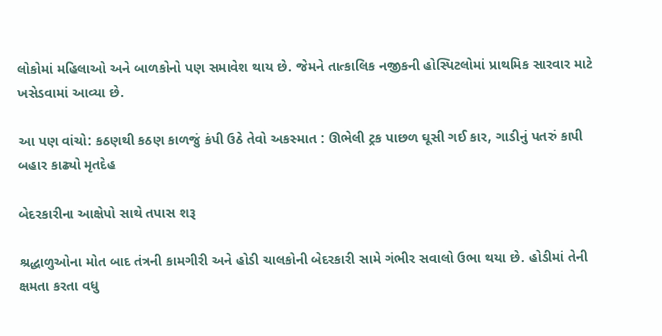લોકોમાં મહિલાઓ અને બાળકોનો પણ સમાવેશ થાય છે. જેમને તાત્કાલિક નજીકની હોસ્પિટલોમાં પ્રાથમિક સારવાર માટે ખસેડવામાં આવ્યા છે.

આ પણ વાંચો: કઠણથી કઠણ કાળજું કંપી ઉઠે તેવો અકસ્માત : ઊભેલી ટ્રક પાછળ ઘૂસી ગઈ કાર, ગાડીનું પતરું કાપી બહાર કાઢ્યો મૃતદેહ

બેદરકારીના આક્ષેપો સાથે તપાસ શરૂ

શ્રદ્ધાળુઓના મોત બાદ તંત્રની કામગીરી અને હોડી ચાલકોની બેદરકારી સામે ગંભીર સવાલો ઉભા થયા છે. હોડીમાં તેની ક્ષમતા કરતા વધુ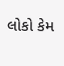લોકો કેમ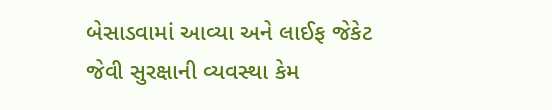બેસાડવામાં આવ્યા અને લાઈફ જેકેટ જેવી સુરક્ષાની વ્યવસ્થા કેમ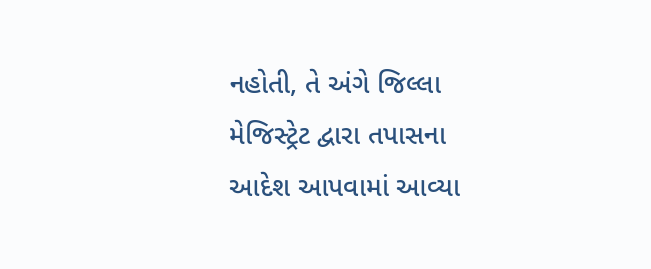નહોતી, તે અંગે જિલ્લા મેજિસ્ટ્રેટ દ્વારા તપાસના આદેશ આપવામાં આવ્યા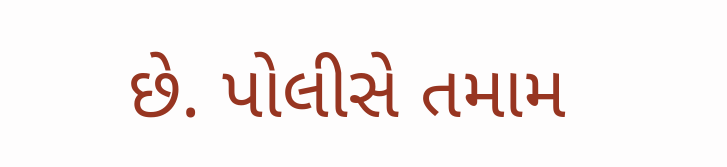છે. પોલીસે તમામ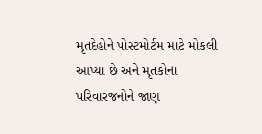મૃતદેહોને પોસ્ટમોર્ટમ માટે મોકલી આપ્યા છે અને મૃતકોના પરિવારજનોને જાણ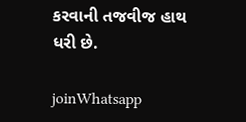કરવાની તજવીજ હાથ ધરી છે.

joinWhatsapp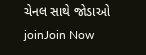ચેનલ સાથે જોડાઓ
joinJoin Now